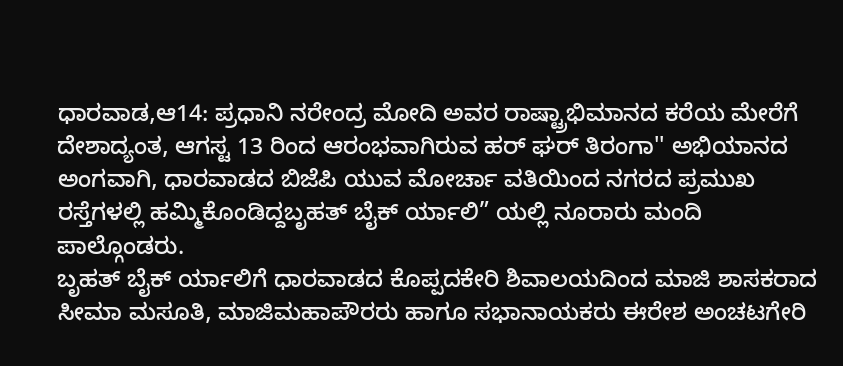ಧಾರವಾಡ,ಆ14: ಪ್ರಧಾನಿ ನರೇಂದ್ರ ಮೋದಿ ಅವರ ರಾಷ್ಟ್ರಾಭಿಮಾನದ ಕರೆಯ ಮೇರೆಗೆ ದೇಶಾದ್ಯಂತ, ಆಗಸ್ಟ 13 ರಿಂದ ಆರಂಭವಾಗಿರುವ ಹರ್ ಘರ್ ತಿರಂಗಾ'' ಅಭಿಯಾನದ ಅಂಗವಾಗಿ, ಧಾರವಾಡದ ಬಿಜೆಪಿ ಯುವ ಮೋರ್ಚಾ ವತಿಯಿಂದ ನಗರದ ಪ್ರಮುಖ ರಸ್ತೆಗಳಲ್ಲಿ ಹಮ್ಮಿಕೊಂಡಿದ್ದಬೃಹತ್ ಬೈಕ್ ರ್ಯಾಲಿ” ಯಲ್ಲಿ ನೂರಾರು ಮಂದಿ ಪಾಲ್ಗೊಂಡರು.
ಬೃಹತ್ ಬೈಕ್ ರ್ಯಾಲಿಗೆ ಧಾರವಾಡದ ಕೊಪ್ಪದಕೇರಿ ಶಿವಾಲಯದಿಂದ ಮಾಜಿ ಶಾಸಕರಾದ ಸೀಮಾ ಮಸೂತಿ, ಮಾಜಿಮಹಾಪೌರರು ಹಾಗೂ ಸಭಾನಾಯಕರು ಈರೇಶ ಅಂಚಟಗೇರಿ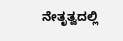ನೇತೃತ್ವದಲ್ಲಿ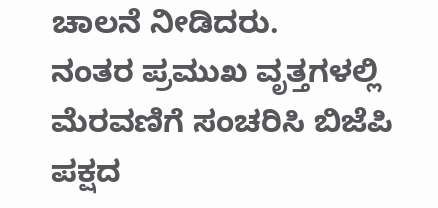ಚಾಲನೆ ನೀಡಿದರು.
ನಂತರ ಪ್ರಮುಖ ವೃತ್ತಗಳಲ್ಲಿ ಮೆರವಣಿಗೆ ಸಂಚರಿಸಿ ಬಿಜೆಪಿ ಪಕ್ಷದ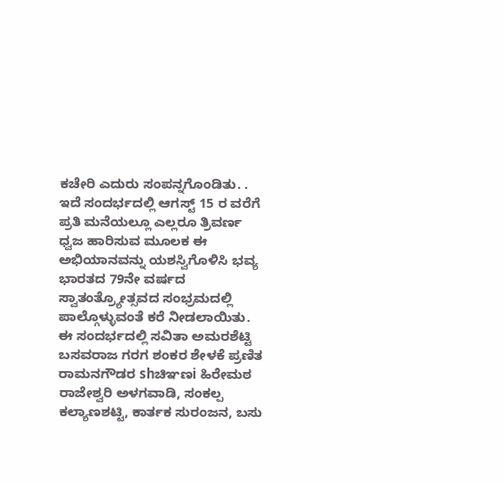ಕಚೇರಿ ಎದುರು ಸಂಪನ್ನಗೊಂಡಿತು. .
ಇದೆ ಸಂದರ್ಭದಲ್ಲಿ ಆಗಸ್ಟ್ 15 ರ ವರೆಗೆ ಪ್ರತಿ ಮನೆಯಲ್ಲೂ ಎಲ್ಲರೂ ತ್ರಿವರ್ಣ ಧ್ವಜ ಹಾರಿಸುವ ಮೂಲಕ ಈ ಅಭಿಯಾನವನ್ನು ಯಶಸ್ವಿಗೊಳಿಸಿ ಭವ್ಯ ಭಾರತದ 79ನೇ ವರ್ಷದ ಸ್ವಾತಂತ್ರ್ಯೋತ್ಸವದ ಸಂಭ್ರಮದಲ್ಲಿ ಪಾಲ್ಗೊಳ್ಳುವಂತೆ ಕರೆ ನೀಡಲಾಯಿತು.
ಈ ಸಂದರ್ಭದಲ್ಲಿ ಸವಿತಾ ಅಮರಶೆಟ್ಟಿ ಬಸವರಾಜ ಗರಗ ಶಂಕರ ಶೇಳಕೆ ಪ್ರಣಿತ ರಾಮನಗೌಡರ shಚಿಞಣi ಹಿರೇಮಠ ರಾಜೇಶ್ವರಿ ಅಳಗವಾಡಿ, ಸಂಕಲ್ಪ ಕಲ್ಯಾಣಶಟ್ಟಿ, ಕಾರ್ತಕ ಸುರಂಜನ, ಬಸು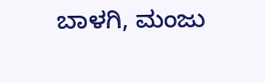ಬಾಳಗಿ, ಮಂಜು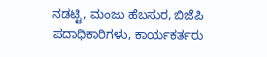ನಡಟ್ಟಿ, ಮಂಜು ಹೆಬಸುರ, ಬಿಜೆಪಿ ಪದಾಧಿಕಾರಿಗಳು, ಕಾರ್ಯಕರ್ತರು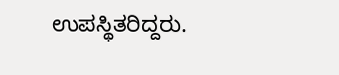ಉಪಸ್ಥಿತರಿದ್ದರು.